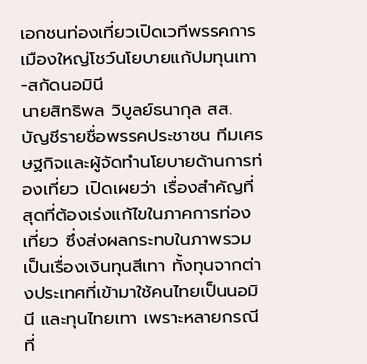เอกชนท่องเที่ยวเปิดเวทีพรรคการเมืองใหญ่โชว์นโยบายแก้ปมทุนเทา-สกัดนอมินี
นายสิทธิพล วิบูลย์ธนากุล สส. บัญชีรายชื่อพรรคประชาชน ทีมเศรษฐกิจและผู้จัดทำนโยบายด้านการท่องเที่ยว เปิดเผยว่า เรื่องสำคัญที่สุดที่ต้องเร่งแก้ไขในภาคการท่องเที่ยว ซึ่งส่งผลกระทบในภาพรวมเป็นเรื่องเงินทุนสีเทา ทั้งทุนจากต่างประเทศที่เข้ามาใช้คนไทยเป็นนอมินี และทุนไทยเทา เพราะหลายกรณีที่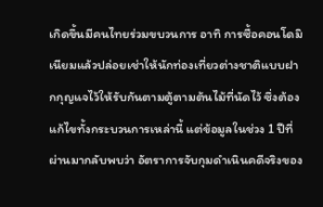เกิดขึ้นมีคนไทยร่วมขบวนการ อาทิ การซื้อคอนโดมิเนียมแล้วปล่อยเช่าให้นักท่องเที่ยวต่างชาติแบบฝากกุญแจไว้ให้รับกันตามตู้ตามต้นไม้ที่นัดไว้ ซึ่งต้องแก้ไขทั้งกระบวนการเหล่านี้ แต่ข้อมูลในช่วง 1 ปีที่ผ่านมากลับพบว่า อัตราการจับกุมดำเนินคดีจริงของ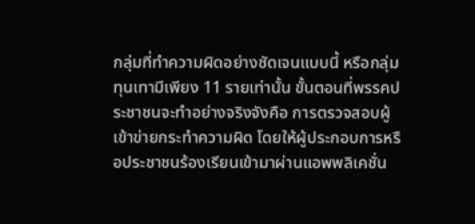กลุ่มที่ทำความผิดอย่างชัดเจนแบบนี้ หรือกลุ่มทุนเทามีเพียง 11 รายเท่านั้น ขั้นตอนที่พรรคประชาชนจะทำอย่างจริงจังคือ การตรวจสอบผู้เข้าข่ายกระทำความผิด โดยให้ผู้ประกอบการหรือประชาชนร้องเรียนเข้ามาผ่านแอพพลิเคชั่น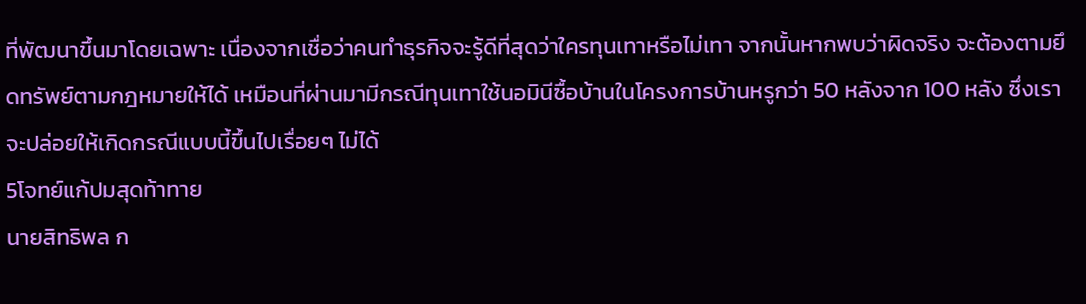ที่พัฒนาขึ้นมาโดยเฉพาะ เนื่องจากเชื่อว่าคนทำธุรกิจจะรู้ดีที่สุดว่าใครทุนเทาหรือไม่เทา จากนั้นหากพบว่าผิดจริง จะต้องตามยึดทรัพย์ตามกฎหมายให้ได้ เหมือนที่ผ่านมามีกรณีทุนเทาใช้นอมินีซื้อบ้านในโครงการบ้านหรูกว่า 50 หลังจาก 100 หลัง ซึ่งเราจะปล่อยให้เกิดกรณีแบบนี้ขึ้นไปเรื่อยๆ ไม่ได้
5โจทย์แก้ปมสุดท้าทาย
นายสิทธิพล ก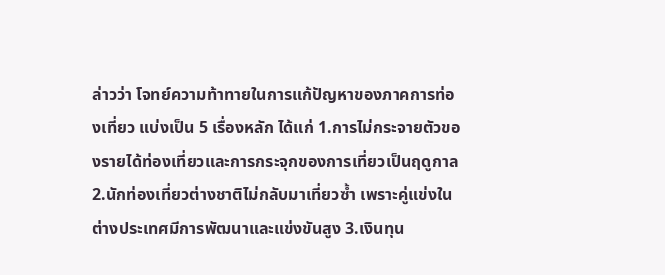ล่าวว่า โจทย์ความท้าทายในการแก้ปัญหาของภาคการท่องเที่ยว แบ่งเป็น 5 เรื่องหลัก ได้แก่ 1.การไม่กระจายตัวของรายได้ท่องเที่ยวและการกระจุกของการเที่ยวเป็นฤดูกาล 2.นักท่องเที่ยวต่างชาติไม่กลับมาเที่ยวซ้ำ เพราะคู่แข่งในต่างประเทศมีการพัฒนาและแข่งขันสูง 3.เงินทุน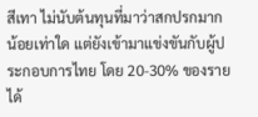สีเทา ไม่นับต้นทุนที่มาว่าสกปรกมากน้อยเท่าใด แต่ยังเข้ามาแข่งขันกับผู้ประกอบการไทย โดย 20-30% ของรายได้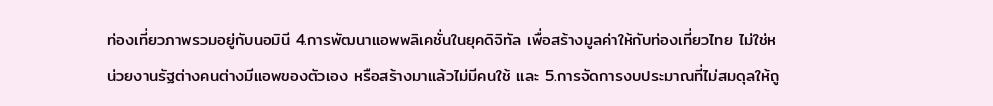ท่องเที่ยวภาพรวมอยู่กับนอมินี 4.การพัฒนาแอพพลิเคชั่นในยุคดิจิทัล เพื่อสร้างมูลค่าให้กับท่องเที่ยวไทย ไม่ใช่หน่วยงานรัฐต่างคนต่างมีแอพของตัวเอง หรือสร้างมาแล้วไม่มีคนใช้ และ 5.การจัดการงบประมาณที่ไม่สมดุลให้ถู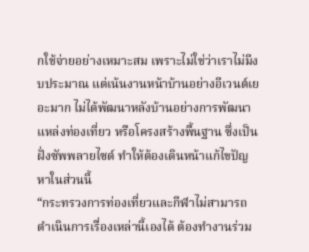กใช้จ่ายอย่างเหมาะสม เพราะไม่ใช่ว่าเราไม่มีงบประมาณ แต่เน้นงานหน้าบ้านอย่างอีเวนต์เยอะมาก ไม่ได้พัฒนาหลังบ้านอย่างการพัฒนาแหล่งท่องเที่ยว หรือโครงสร้างพื้นฐาน ซึ่งเป็นฝั่งซัพพลายไซด์ ทำให้ต้องเดินหน้าแก้ไขปัญหาในส่วนนี้
“กระทรวงการท่องเที่ยวและกีฬาไม่สามารถดำเนินการเรื่องเหล่านี้เองได้ ต้องทำงานร่วม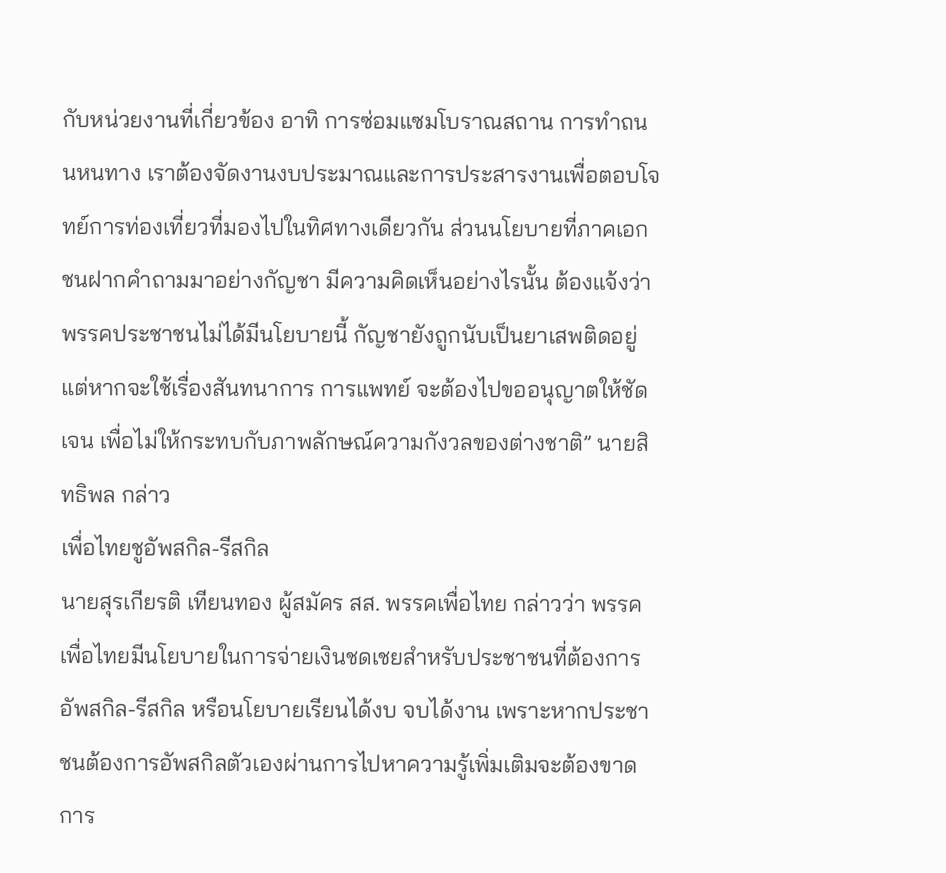กับหน่วยงานที่เกี่ยวข้อง อาทิ การซ่อมแซมโบราณสถาน การทำถนนหนทาง เราต้องจัดงานงบประมาณและการประสารงานเพื่อตอบโจทย์การท่องเที่ยวที่มองไปในทิศทางเดียวกัน ส่วนนโยบายที่ภาคเอกชนฝากคำถามมาอย่างกัญชา มีความคิดเห็นอย่างไรนั้น ต้องแจ้งว่า พรรคประชาชนไม่ได้มีนโยบายนี้ กัญชายังถูกนับเป็นยาเสพติดอยู่ แต่หากจะใช้เรื่องสันทนาการ การแพทย์ จะต้องไปขออนุญาตให้ชัดเจน เพื่อไม่ให้กระทบกับภาพลักษณ์ความกังวลของต่างชาติ” นายสิทธิพล กล่าว
เพื่อไทยชูอัพสกิล-รีสกิล
นายสุรเกียรติ เทียนทอง ผู้สมัคร สส. พรรคเพื่อไทย กล่าวว่า พรรคเพื่อไทยมีนโยบายในการจ่ายเงินชดเชยสำหรับประชาชนที่ต้องการอัพสกิล-รีสกิล หรือนโยบายเรียนได้งบ จบได้งาน เพราะหากประชาชนต้องการอัพสกิลตัวเองผ่านการไปหาความรู้เพิ่มเติมจะต้องขาดการ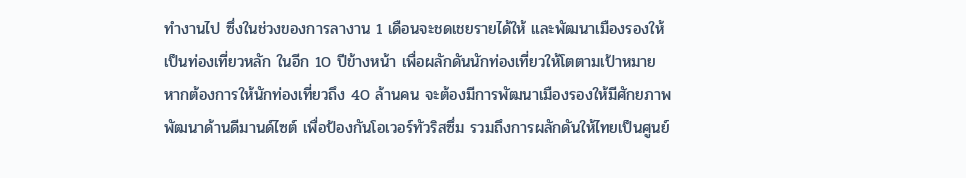ทำงานไป ซึ่งในช่วงของการลางาน 1 เดือนจะชดเชยรายได้ให้ และพัฒนาเมืองรองให้เป็นท่องเที่ยวหลัก ในอีก 10 ปีข้างหน้า เพื่อผลักดันนักท่องเที่ยวให้โตตามเป้าหมาย หากต้องการให้นักท่องเที่ยวถึง 40 ล้านคน จะต้องมีการพัฒนาเมืองรองให้มีศักยภาพ พัฒนาด้านดีมานด์ไซต์ เพื่อป้องกันโอเวอร์ทัวริสซึ่ม รวมถึงการผลักดันให้ไทยเป็นศูนย์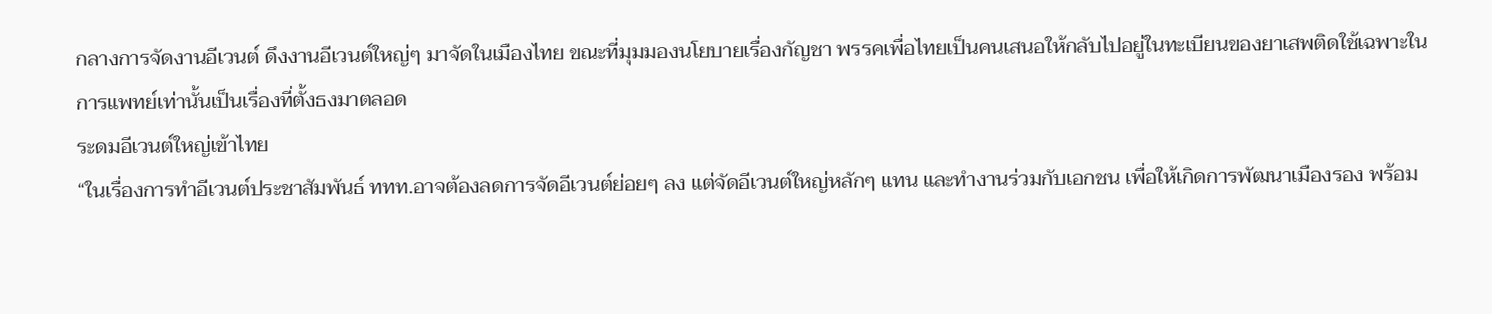กลางการจัดงานอีเวนต์ ดึงงานอีเวนต์ใหญ่ๆ มาจัดในเมืองไทย ขณะที่มุมมองนโยบายเรื่องกัญชา พรรคเพื่อไทยเป็นคนเสนอให้กลับไปอยู่ในทะเบียนของยาเสพติดใช้เฉพาะในการแพทย์เท่านั้นเป็นเรื่องที่ตั้งธงมาตลอด
ระดมอีเวนต์ใหญ่เข้าไทย
“ในเรื่องการทำอีเวนต์ประชาสัมพันธ์ ททท.อาจต้องลดการจัดอีเวนต์ย่อยๆ ลง แต่จัดอีเวนต์ใหญ่หลักๆ แทน และทำงานร่วมกับเอกชน เพื่อให้เกิดการพัฒนาเมืองรอง พร้อม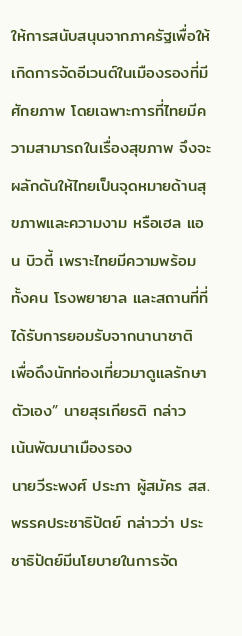ให้การสนับสนุนจากภาครัฐเพื่อให้เกิดการจัดอีเวนต์ในเมืองรองที่มีศักยภาพ โดยเฉพาะการที่ไทยมีความสามารถในเรื่องสุขภาพ จึงจะผลักดันให้ไทยเป็นจุดหมายด้านสุขภาพและความงาม หรือเฮล แอน บิวตี้ เพราะไทยมีความพร้อมทั้งคน โรงพยายาล และสถานที่ที่ได้รับการยอมรับจากนานาชาติ เพื่อดึงนักท่องเที่ยวมาดูแลรักษาตัวเอง” นายสุรเกียรติ กล่าว
เน้นพัฒนาเมืองรอง
นายวีระพงศ์ ประภา ผู้สมัคร สส.พรรคประชาธิปัตย์ กล่าวว่า ประชาธิปัตย์มีนโยบายในการจัด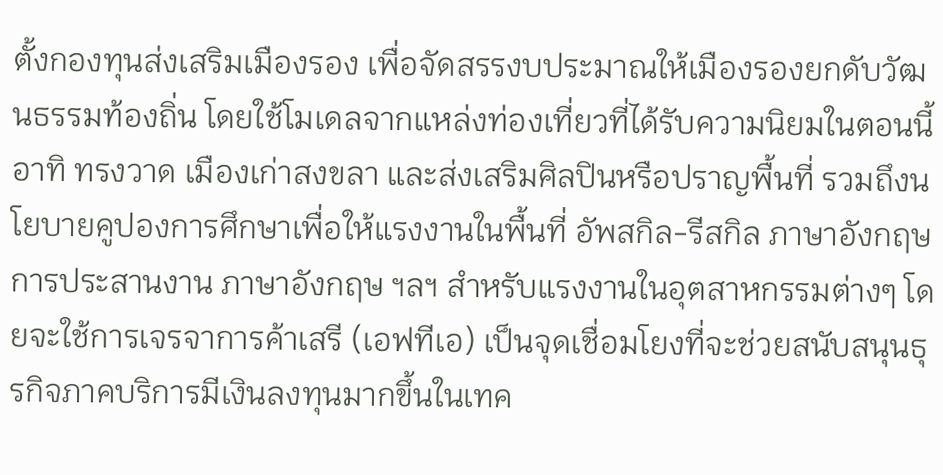ตั้งกองทุนส่งเสริมเมืองรอง เพื่อจัดสรรงบประมาณให้เมืองรองยกดับวัฒนธรรมท้องถิ่น โดยใช้โมเดลจากแหล่งท่องเที่ยวที่ได้รับความนิยมในตอนนี้ อาทิ ทรงวาด เมืองเก่าสงขลา และส่งเสริมศิลปินหรือปราญพื้นที่ รวมถึงนโยบายคูปองการศึกษาเพื่อให้แรงงานในพื้นที่ อัพสกิล-รีสกิล ภาษาอังกฤษ การประสานงาน ภาษาอังกฤษ ฯลฯ สำหรับแรงงานในอุตสาหกรรมต่างๆ โดยจะใช้การเจรจาการค้าเสรี (เอฟทีเอ) เป็นจุดเชื่อมโยงที่จะช่วยสนับสนุนธุรกิจภาคบริการมีเงินลงทุนมากขึ้นในเทค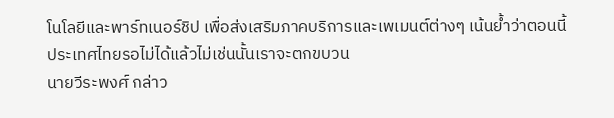โนโลยีและพาร์ทเนอร์ชิป เพื่อส่งเสริมภาคบริการและเพเมนต์ต่างๆ เน้นย้ำว่าตอนนี้ประเทศไทยรอไม่ได้แล้วไม่เช่นนั้นเราจะตกขบวน
นายวีระพงศ์ กล่าว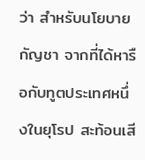ว่า สำหรับนโยบายกัญชา จากที่ได้หารือกับทูตประเทศหนึ่งในยุโรป สะท้อนเสี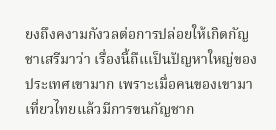ยงถึงคงามกังวลต่อการปล่อยให้เกิดกัญชาเสรีมาว่า เรื่องนี้ถืแเป็นปัญหาใหญ่ของประเทศเขามาก เพราะเมื่อคนของเขามาเที่ยวไทยแล้วมีการขนกัญชาก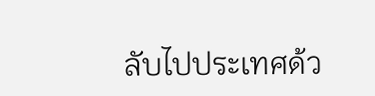ลับไปประเทศด้ว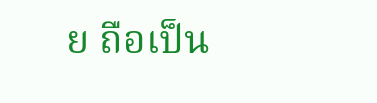ย ถือเป็น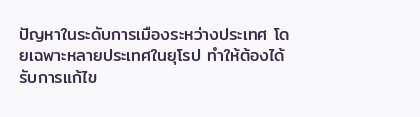ปัญหาในระดับการเมืองระหว่างประเทศ โดยเฉพาะหลายประเทศในยุโรป ทำให้ต้องได้รับการแก้ไข